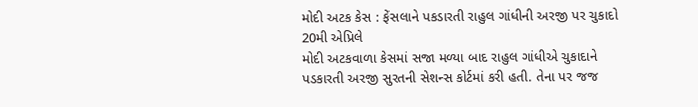મોદી અટક કેસ : ફેંસલાને પકડારતી રાહુલ ગાંધીની અરજી પર ચુકાદો 20મી એપ્રિલે
મોદી અટકવાળા કેસમાં સજા મળ્યા બાદ રાહુલ ગાંધીએ ચુકાદાને પડકારતી અરજી સુરતની સેશન્સ કોર્ટમાં કરી હતી. તેના પર જજ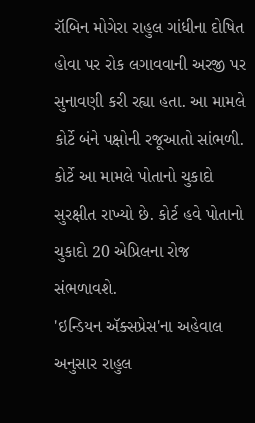રૉબિન મોગેરા રાહુલ ગાંધીના દોષિત હોવા પર રોક લગાવવાની અરજી પર સુનાવણી કરી રહ્યા હતા. આ મામલે કોર્ટે બંને પક્ષોની રજૂઆતો સાંભળી. કોર્ટે આ મામલે પોતાનો ચુકાદો સુરક્ષીત રાખ્યો છે. કોર્ટ હવે પોતાનો ચુકાદો 20 એપ્રિલના રોજ સંભળાવશે.
'ઇન્ડિયન ઍક્સપ્રેસ'ના અહેવાલ અનુસાર રાહુલ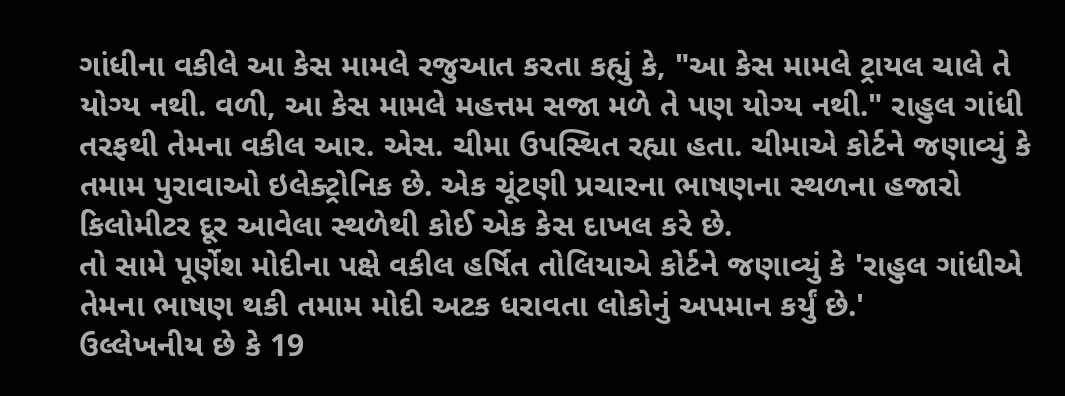ગાંધીના વકીલે આ કેસ મામલે રજુઆત કરતા કહ્યું કે, "આ કેસ મામલે ટ્રાયલ ચાલે તે યોગ્ય નથી. વળી, આ કેસ મામલે મહત્તમ સજા મળે તે પણ યોગ્ય નથી." રાહુલ ગાંધી તરફથી તેમના વકીલ આર. એસ. ચીમા ઉપસ્થિત રહ્યા હતા. ચીમાએ કોર્ટને જણાવ્યું કે તમામ પુરાવાઓ ઇલેક્ટ્રોનિક છે. એક ચૂંટણી પ્રચારના ભાષણના સ્થળના હજારો કિલોમીટર દૂર આવેલા સ્થળેથી કોઈ એક કેસ દાખલ કરે છે.
તો સામે પૂર્ણેશ મોદીના પક્ષે વકીલ હર્ષિત તોલિયાએ કોર્ટને જણાવ્યું કે 'રાહુલ ગાંધીએ તેમના ભાષણ થકી તમામ મોદી અટક ધરાવતા લોકોનું અપમાન કર્યું છે.'
ઉલ્લેખનીય છે કે 19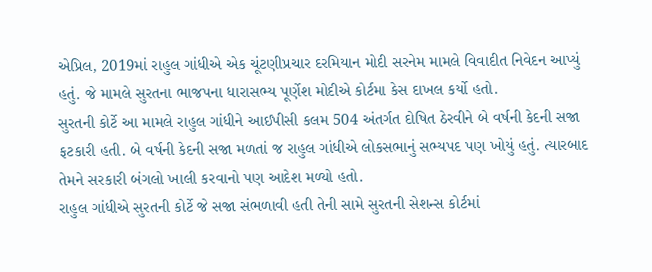એપ્રિલ, 2019માં રાહુલ ગાંધીએ એક ચૂંટણીપ્રચાર દરમિયાન મોદી સરનેમ મામલે વિવાદીત નિવેદન આપ્યું હતું. જે મામલે સુરતના ભાજપના ધારાસભ્ય પૂર્ણેશ મોદીએ કોર્ટમા કેસ દાખલ કર્યો હતો.
સુરતની કોર્ટે આ મામલે રાહુલ ગાંધીને આઈપીસી કલમ 504 અંતર્ગત દોષિત ઠેરવીને બે વર્ષની કેદની સજા ફટકારી હતી. બે વર્ષની કેદની સજા મળતાં જ રાહુલ ગાંધીએ લોકસભાનું સભ્યપદ પણ ખોયું હતું. ત્યારબાદ તેમને સરકારી બંગલો ખાલી કરવાનો પણ આદેશ મળ્યો હતો.
રાહુલ ગાંધીએ સુરતની કોર્ટે જે સજા સંભળાવી હતી તેની સામે સુરતની સેશન્સ કોર્ટમાં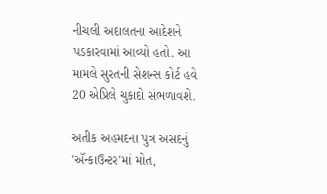નીચલી અદાલતના આદેશને પડકારવામાં આવ્યો હતો. આ મામલે સુરતની સેશન્સ કોર્ટ હવે 20 એપ્રિલે ચુકાદો સંભળાવશે.

અતીક અહમદના પુત્ર અસદનું 'ઍન્કાઉન્ટર'માં મોત,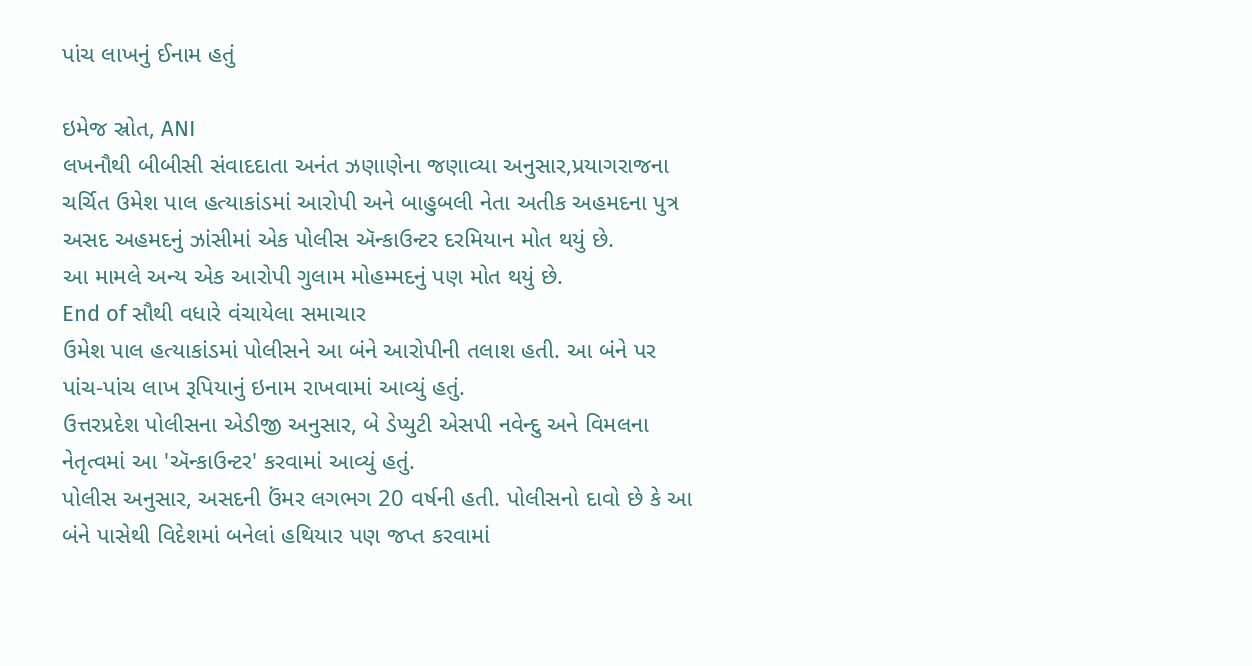પાંચ લાખનું ઈનામ હતું

ઇમેજ સ્રોત, ANI
લખનૌથી બીબીસી સંવાદદાતા અનંત ઝણાણેના જણાવ્યા અનુસાર,પ્રયાગરાજના ચર્ચિત ઉમેશ પાલ હત્યાકાંડમાં આરોપી અને બાહુબલી નેતા અતીક અહમદના પુત્ર અસદ અહમદનું ઝાંસીમાં એક પોલીસ ઍન્કાઉન્ટર દરમિયાન મોત થયું છે.
આ મામલે અન્ય એક આરોપી ગુલામ મોહમ્મદનું પણ મોત થયું છે.
End of સૌથી વધારે વંચાયેલા સમાચાર
ઉમેશ પાલ હત્યાકાંડમાં પોલીસને આ બંને આરોપીની તલાશ હતી. આ બંને પર પાંચ-પાંચ લાખ રૂપિયાનું ઇનામ રાખવામાં આવ્યું હતું.
ઉત્તરપ્રદેશ પોલીસના એડીજી અનુસાર, બે ડેપ્યુટી એસપી નવેન્દુ અને વિમલના નેતૃત્વમાં આ 'ઍન્કાઉન્ટર' કરવામાં આવ્યું હતું.
પોલીસ અનુસાર, અસદની ઉંમર લગભગ 20 વર્ષની હતી. પોલીસનો દાવો છે કે આ બંને પાસેથી વિદેશમાં બનેલાં હથિયાર પણ જપ્ત કરવામાં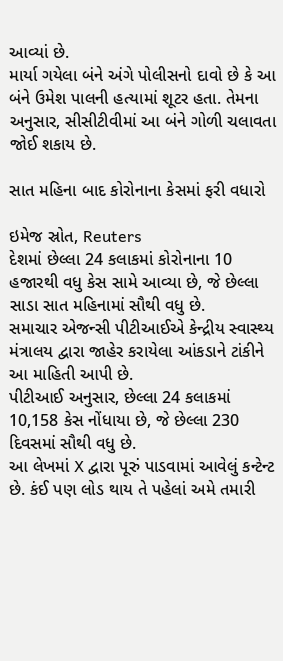આવ્યાં છે.
માર્યા ગયેલા બંને અંગે પોલીસનો દાવો છે કે આ બંને ઉમેશ પાલની હત્યામાં શૂટર હતા. તેમના અનુસાર, સીસીટીવીમાં આ બંને ગોળી ચલાવતા જોઈ શકાય છે.

સાત મહિના બાદ કોરોનાના કેસમાં ફરી વધારો

ઇમેજ સ્રોત, Reuters
દેશમાં છેલ્લા 24 કલાકમાં કોરોનાના 10 હજારથી વધુ કેસ સામે આવ્યા છે, જે છેલ્લા સાડા સાત મહિનામાં સૌથી વધુ છે.
સમાચાર એજન્સી પીટીઆઈએ કેન્દ્રીય સ્વાસ્થ્ય મંત્રાલય દ્વારા જાહેર કરાયેલા આંકડાને ટાંકીને આ માહિતી આપી છે.
પીટીઆઈ અનુસાર, છેલ્લા 24 કલાકમાં 10,158 કેસ નોંધાયા છે, જે છેલ્લા 230 દિવસમાં સૌથી વધુ છે.
આ લેખમાં X દ્વારા પૂરું પાડવામાં આવેલું કન્ટેન્ટ છે. કંઈ પણ લોડ થાય તે પહેલાં અમે તમારી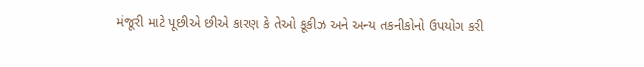મંજૂરી માટે પૂછીએ છીએ કારણ કે તેઓ કૂકીઝ અને અન્ય તકનીકોનો ઉપયોગ કરી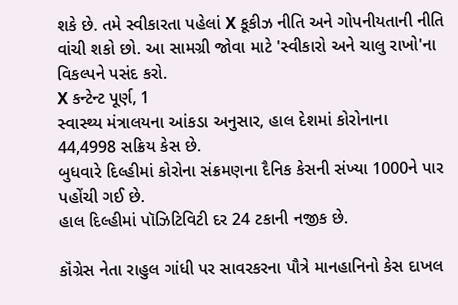શકે છે. તમે સ્વીકારતા પહેલાં X કૂકીઝ નીતિ અને ગોપનીયતાની નીતિ વાંચી શકો છો. આ સામગ્રી જોવા માટે 'સ્વીકારો અને ચાલુ રાખો'ના વિકલ્પને પસંદ કરો.
X કન્ટેન્ટ પૂર્ણ, 1
સ્વાસ્થ્ય મંત્રાલયના આંકડા અનુસાર, હાલ દેશમાં કોરોનાના 44,4998 સક્રિય કેસ છે.
બુધવારે દિલ્હીમાં કોરોના સંક્રમણના દૈનિક કેસની સંખ્યા 1000ને પાર પહોંચી ગઈ છે.
હાલ દિલ્હીમાં પૉઝિટિવિટી દર 24 ટકાની નજીક છે.

કૉંગ્રેસ નેતા રાહુલ ગાંધી પર સાવરકરના પૌત્રે માનહાનિનો કેસ દાખલ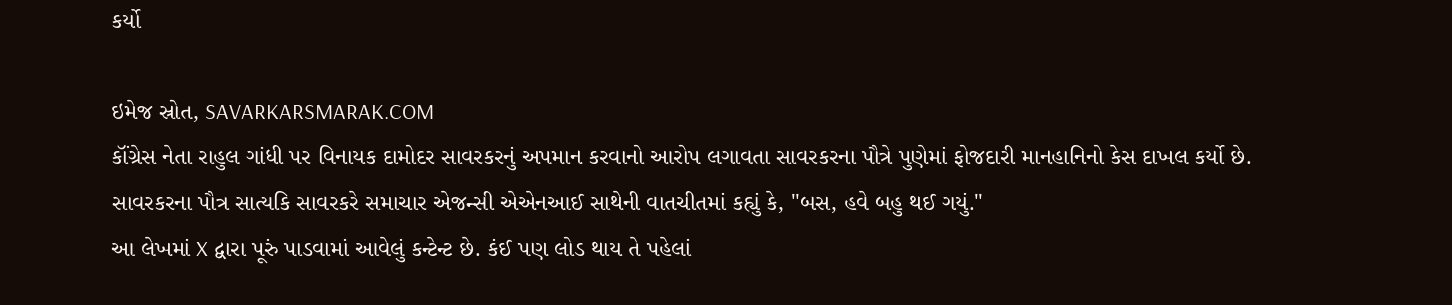કર્યો

ઇમેજ સ્રોત, SAVARKARSMARAK.COM
કૉંગ્રેસ નેતા રાહુલ ગાંધી પર વિનાયક દામોદર સાવરકરનું અપમાન કરવાનો આરોપ લગાવતા સાવરકરના પૌત્રે પુણેમાં ફોજદારી માનહાનિનો કેસ દાખલ કર્યો છે.
સાવરકરના પૌત્ર સાત્યકિ સાવરકરે સમાચાર એજન્સી એએનઆઈ સાથેની વાતચીતમાં કહ્યું કે, "બસ, હવે બહુ થઈ ગયું."
આ લેખમાં X દ્વારા પૂરું પાડવામાં આવેલું કન્ટેન્ટ છે. કંઈ પણ લોડ થાય તે પહેલાં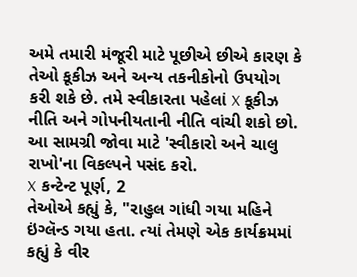અમે તમારી મંજૂરી માટે પૂછીએ છીએ કારણ કે તેઓ કૂકીઝ અને અન્ય તકનીકોનો ઉપયોગ કરી શકે છે. તમે સ્વીકારતા પહેલાં X કૂકીઝ નીતિ અને ગોપનીયતાની નીતિ વાંચી શકો છો. આ સામગ્રી જોવા માટે 'સ્વીકારો અને ચાલુ રાખો'ના વિકલ્પને પસંદ કરો.
X કન્ટેન્ટ પૂર્ણ, 2
તેઓએ કહ્યું કે, "રાહુલ ગાંધી ગયા મહિને ઇંગ્લૅન્ડ ગયા હતા. ત્યાં તેમણે એક કાર્યક્રમમાં કહ્યું કે વીર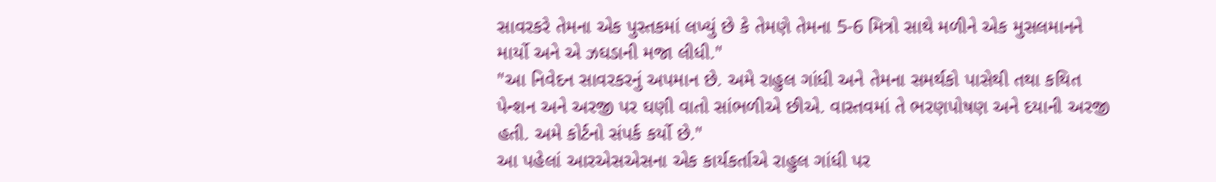સાવરકરે તેમના એક પુસ્તકમાં લખ્યું છે કે તેમણે તેમના 5-6 મિત્રો સાથે મળીને એક મુસલમાનને માર્યો અને એ ઝઘડાની મજા લીધી."
"આ નિવેદન સાવરકરનું અપમાન છે. અમે રાહુલ ગાંધી અને તેમના સમર્થકો પાસેથી તથા કથિત પેન્શન અને અરજી પર ઘણી વાતો સાંભળીએ છીએ. વાસ્તવમાં તે ભરણપોષણ અને દયાની અરજી હતી. અમે કોર્ટનો સંપર્ક કર્યો છે."
આ પહેલાં આરએસએસના એક કાર્યકર્તાએ રાહુલ ગાંધી પર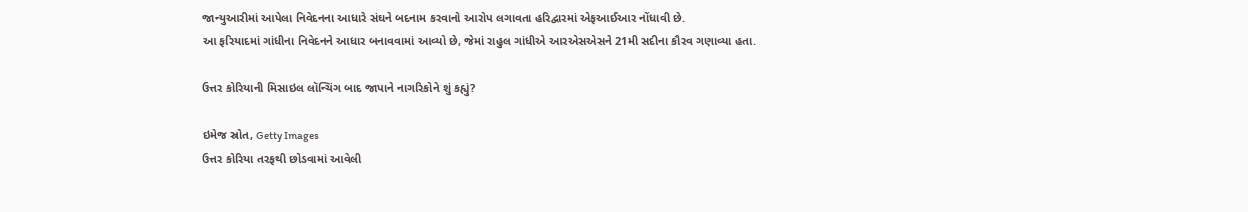જાન્યુઆરીમાં આપેલા નિવેદનના આધારે સંઘને બદનામ કરવાનો આરોપ લગાવતા હરિદ્વારમાં એફઆઈઆર નોંધાવી છે.
આ ફરિયાદમાં ગાંધીના નિવેદનને આધાર બનાવવામાં આવ્યો છે, જેમાં રાહુલ ગાંધીએ આરએસએસને 21મી સદીના કૌરવ ગણાવ્યા હતા.

ઉત્તર કોરિયાની મિસાઇલ લૉન્ચિંગ બાદ જાપાને નાગરિકોને શું કહ્યું?

ઇમેજ સ્રોત, Getty Images
ઉત્તર કોરિયા તરફથી છોડવામાં આવેલી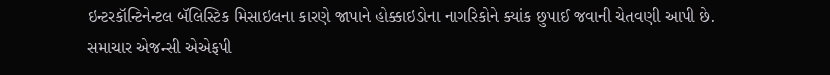ઇન્ટરકૉન્ટિનેન્ટલ બૅલિસ્ટિક મિસાઇલના કારણે જાપાને હોક્કાઇડોના નાગરિકોને ક્યાંક છુપાઈ જવાની ચેતવણી આપી છે.
સમાચાર એજન્સી એએફપી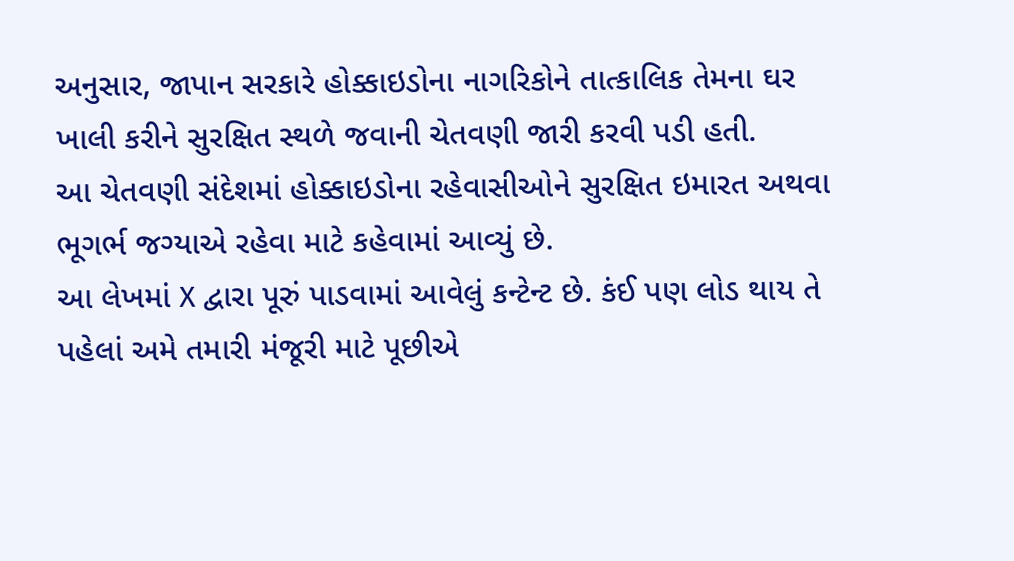અનુસાર, જાપાન સરકારે હોક્કાઇડોના નાગરિકોને તાત્કાલિક તેમના ઘર ખાલી કરીને સુરક્ષિત સ્થળે જવાની ચેતવણી જારી કરવી પડી હતી.
આ ચેતવણી સંદેશમાં હોક્કાઇડોના રહેવાસીઓને સુરક્ષિત ઇમારત અથવા ભૂગર્ભ જગ્યાએ રહેવા માટે કહેવામાં આવ્યું છે.
આ લેખમાં X દ્વારા પૂરું પાડવામાં આવેલું કન્ટેન્ટ છે. કંઈ પણ લોડ થાય તે પહેલાં અમે તમારી મંજૂરી માટે પૂછીએ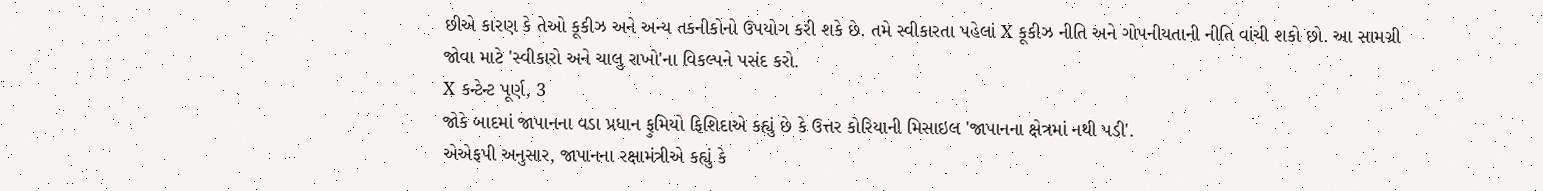છીએ કારણ કે તેઓ કૂકીઝ અને અન્ય તકનીકોનો ઉપયોગ કરી શકે છે. તમે સ્વીકારતા પહેલાં X કૂકીઝ નીતિ અને ગોપનીયતાની નીતિ વાંચી શકો છો. આ સામગ્રી જોવા માટે 'સ્વીકારો અને ચાલુ રાખો'ના વિકલ્પને પસંદ કરો.
X કન્ટેન્ટ પૂર્ણ, 3
જોકે બાદમાં જાપાનના વડા પ્રધાન ફુમિયો ફિશિદાએ કહ્યું છે કે ઉત્તર કોરિયાની મિસાઇલ 'જાપાનના ક્ષેત્રમાં નથી પડી'.
એએફપી અનુસાર, જાપાનના રક્ષામંત્રીએ કહ્યું કે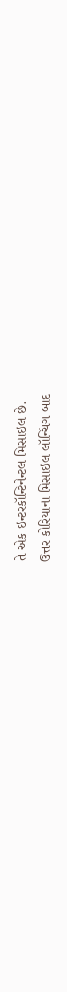તે એક ઇન્ટરકૉન્ટિનેન્ટલ મિસાઇલ છે.
ઉત્તર કોરિયાના મિસાઇલ લૉન્ચિંગ બાદ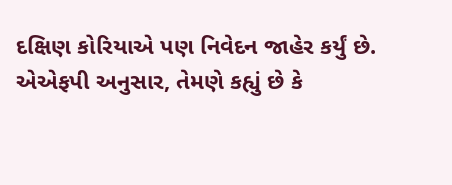દક્ષિણ કોરિયાએ પણ નિવેદન જાહેર કર્યું છે.
એએફપી અનુસાર, તેમણે કહ્યું છે કે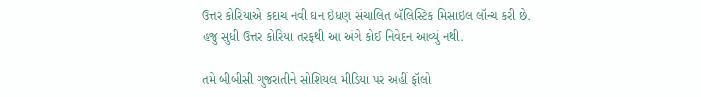ઉત્તર કોરિયાએ કદાચ નવી ઘન ઇંધણ સંચાલિત બૅલિસ્ટિક મિસાઇલ લૉન્ચ કરી છે.
હજુ સુધી ઉત્તર કોરિયા તરફથી આ અંગે કોઈ નિવેદન આવ્યું નથી.

તમે બીબીસી ગુજરાતીને સોશિયલ મીડિયા પર અહીં ફૉલો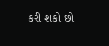કરી શકો છો